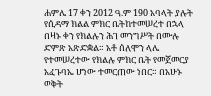ሐምሌ 17 ቀን 2012 ዓ.ም 190 አባላት ያሉት የሲዳማ ክልል ምክር ቤትከተመሠረተ በኋላ በዛኑ ቀን የክልሉን ሕገ መንግሥት በሙሉ ድምጽ አጽድቋል። አቶ ሰለሞን ላሌ የተመሠረተው የክልሉ ምክር ቤት የመጀመርያ አፈጉባኤ ሆነው ተመርጠው ነበር። በአሁኑ ወቅት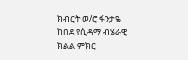ክብርት ወ/ሮ ፋንታዬ ከበደ የሲዳማ ብሄራዊ ክልል ምክር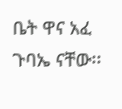ቤት ዋና አፈ ጉባኤ ናቸው፡፡